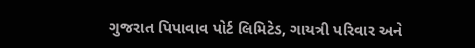ગુજરાત પિપાવાવ પોર્ટ લિમિટેડ, ગાયત્રી પરિવાર અને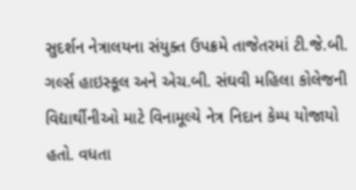સુદર્શન નેત્રાલયના સંયુક્ત ઉપક્રમે તાજેતરમાં ટી.જે.બી. ગર્લ્સ હાઇસ્કૂલ અને એચ.બી. સંઘવી મહિલા કોલેજની વિદ્યાર્થીનીઓ માટે વિનામૂલ્યે નેત્ર નિદાન કેમ્પ યોજાયો હતો. વધતા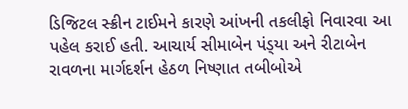ડિજિટલ સ્ક્રીન ટાઈમને કારણે આંખની તકલીફો નિવારવા આ પહેલ કરાઈ હતી. આચાર્ય સીમાબેન પંડ્‌યા અને રીટાબેન રાવળના માર્ગદર્શન હેઠળ નિષ્ણાત તબીબોએ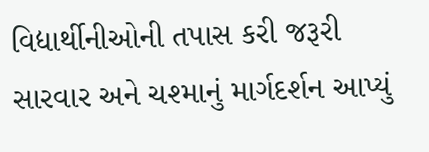વિદ્યાર્થીનીઓની તપાસ કરી જરૂરી સારવાર અને ચશ્માનું માર્ગદર્શન આપ્યું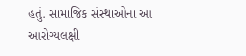હતું. સામાજિક સંસ્થાઓના આ આરોગ્યલક્ષી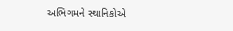અભિગમને સ્થાનિકોએ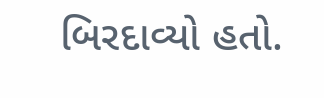બિરદાવ્યો હતો.